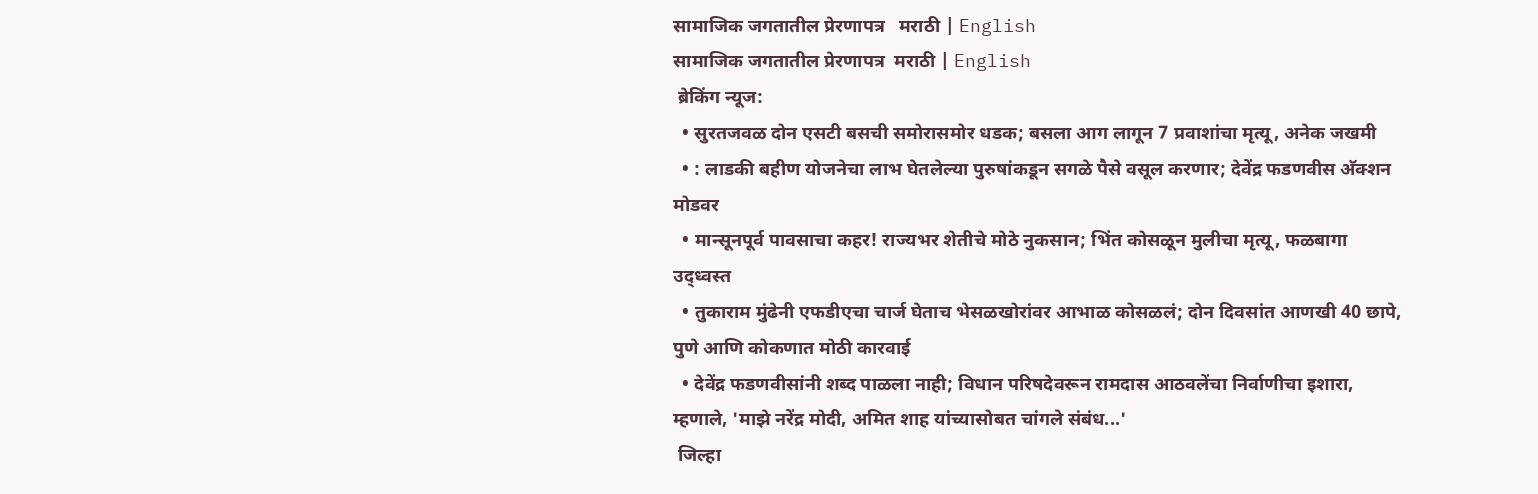सामाजिक जगतातील प्रेरणापत्र   मराठी | English
सामाजिक जगतातील प्रेरणापत्र  मराठी | English
 ब्रेकिंग न्यूज:
  • सुरतजवळ दोन एसटी बसची समोरासमोर धडक; बसला आग लागून 7 प्रवाशांचा मृत्यू, अनेक जखमी
  • : लाडकी बहीण योजनेचा लाभ घेतलेल्या पुरुषांकडून सगळे पैसे वसूल करणार; देवेंद्र फडणवीस अ‍ॅक्शन मोडवर
  • मान्सूनपूर्व पावसाचा कहर! राज्यभर शेतीचे मोठे नुकसान; भिंत कोसळून मुलीचा मृत्यू, फळबागा उद्ध्वस्त
  • तुकाराम मुंढेनी एफडीएचा चार्ज घेताच भेसळखोरांवर आभाळ कोसळलं; दोन दिवसांत आणखी 40 छापे, पुणे आणि कोकणात मोठी कारवाई
  • देवेंद्र फडणवीसांनी शब्द पाळला नाही; विधान परिषदेवरून रामदास आठवलेंचा निर्वाणीचा इशारा, म्हणाले, 'माझे नरेंद्र मोदी, अमित शाह यांच्यासोबत चांगले संबंध...'
 जिल्हा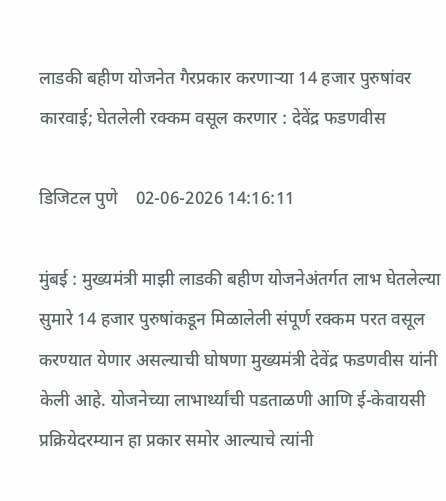लाडकी बहीण योजनेत गैरप्रकार करणाऱ्या 14 हजार पुरुषांवर कारवाई; घेतलेली रक्कम वसूल करणार : देवेंद्र फडणवीस

डिजिटल पुणे    02-06-2026 14:16:11

मुंबई : मुख्यमंत्री माझी लाडकी बहीण योजनेअंतर्गत लाभ घेतलेल्या सुमारे 14 हजार पुरुषांकडून मिळालेली संपूर्ण रक्कम परत वसूल करण्यात येणार असल्याची घोषणा मुख्यमंत्री देवेंद्र फडणवीस यांनी केली आहे. योजनेच्या लाभार्थ्यांची पडताळणी आणि ई-केवायसी प्रक्रियेदरम्यान हा प्रकार समोर आल्याचे त्यांनी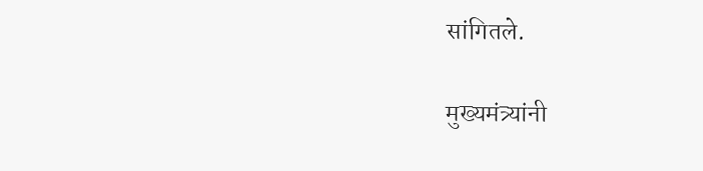सांगितले.

मुख्यमंत्र्यांनी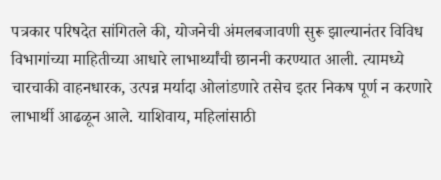पत्रकार परिषदेत सांगितले की, योजनेची अंमलबजावणी सुरू झाल्यानंतर विविध विभागांच्या माहितीच्या आधारे लाभार्थ्यांची छाननी करण्यात आली. त्यामध्ये चारचाकी वाहनधारक, उत्पन्न मर्यादा ओलांडणारे तसेच इतर निकष पूर्ण न करणारे लाभार्थी आढळून आले. याशिवाय, महिलांसाठी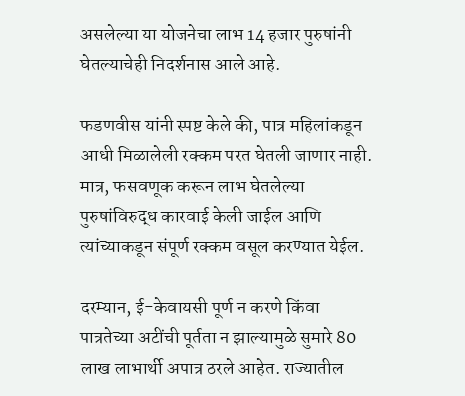असलेल्या या योजनेचा लाभ 14 हजार पुरुषांनी घेतल्याचेही निदर्शनास आले आहे.

फडणवीस यांनी स्पष्ट केले की, पात्र महिलांकडून आधी मिळालेली रक्कम परत घेतली जाणार नाही. मात्र, फसवणूक करून लाभ घेतलेल्या पुरुषांविरुद्ध कारवाई केली जाईल आणि त्यांच्याकडून संपूर्ण रक्कम वसूल करण्यात येईल.

दरम्यान, ई-केवायसी पूर्ण न करणे किंवा पात्रतेच्या अटींची पूर्तता न झाल्यामुळे सुमारे 80 लाख लाभार्थी अपात्र ठरले आहेत. राज्यातील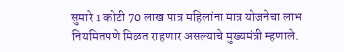सुमारे 1 कोटी 70 लाख पात्र महिलांना मात्र योजनेचा लाभ नियमितपणे मिळत राहणार असल्याचे मुख्यमंत्री म्हणाले.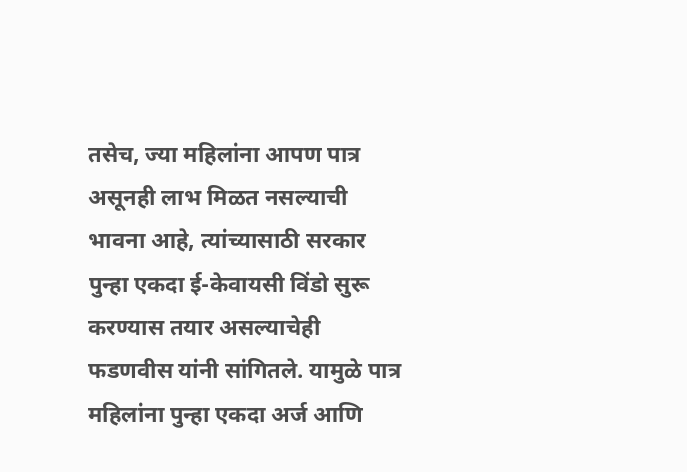तसेच, ज्या महिलांना आपण पात्र असूनही लाभ मिळत नसल्याची भावना आहे, त्यांच्यासाठी सरकार पुन्हा एकदा ई-केवायसी विंडो सुरू करण्यास तयार असल्याचेही फडणवीस यांनी सांगितले. यामुळे पात्र महिलांना पुन्हा एकदा अर्ज आणि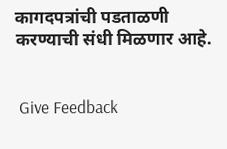कागदपत्रांची पडताळणी करण्याची संधी मिळणार आहे.


 Give Feedback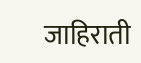जाहिराती